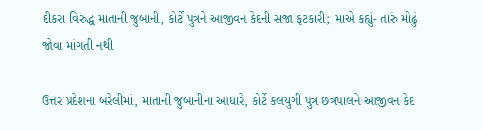દીકરા વિરુદ્ધ માતાની જુબાની, કોર્ટે પુત્રને આજીવન કેદની સજા ફટકારી; માએ કહ્યું- તારું મોઢું જોવા માંગતી નથી

ઉત્તર પ્રદેશના બરેલીમાં, માતાની જુબાનીના આધારે, કોર્ટે કલયુગી પુત્ર છત્રપાલને આજીવન કેદ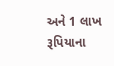અને 1 લાખ રૂપિયાના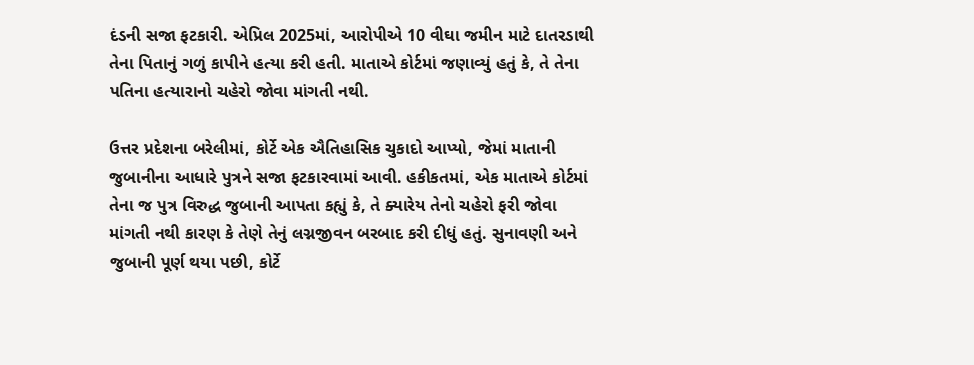દંડની સજા ફટકારી. એપ્રિલ 2025માં, આરોપીએ 10 વીઘા જમીન માટે દાતરડાથી તેના પિતાનું ગળું કાપીને હત્યા કરી હતી. માતાએ કોર્ટમાં જણાવ્યું હતું કે, તે તેના પતિના હત્યારાનો ચહેરો જોવા માંગતી નથી.

ઉત્તર પ્રદેશના બરેલીમાં, કોર્ટે એક ઐતિહાસિક ચુકાદો આપ્યો, જેમાં માતાની જુબાનીના આધારે પુત્રને સજા ફટકારવામાં આવી. હકીકતમાં, એક માતાએ કોર્ટમાં તેના જ પુત્ર વિરુદ્ધ જુબાની આપતા કહ્યું કે, તે ક્યારેય તેનો ચહેરો ફરી જોવા માંગતી નથી કારણ કે તેણે તેનું લગ્નજીવન બરબાદ કરી દીધું હતું. સુનાવણી અને જુબાની પૂર્ણ થયા પછી, કોર્ટે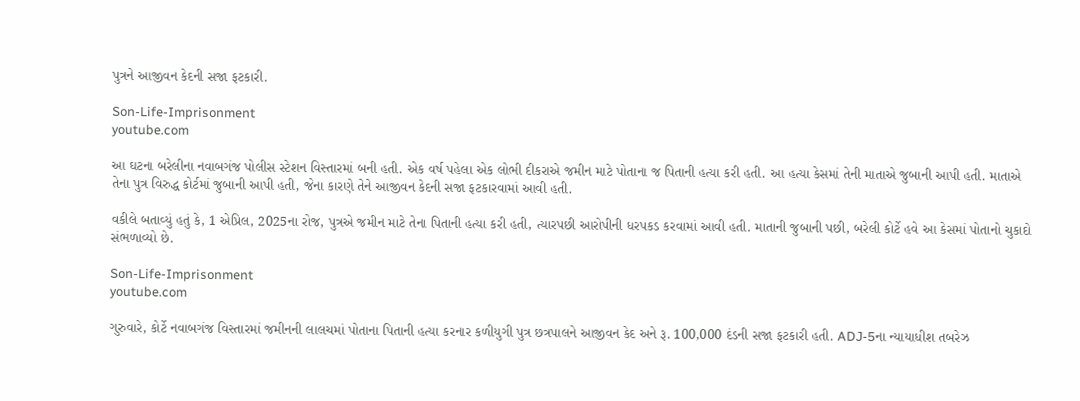પુત્રને આજીવન કેદની સજા ફટકારી.

Son-Life-Imprisonment
youtube.com

આ ઘટના બરેલીના નવાબગંજ પોલીસ સ્ટેશન વિસ્તારમાં બની હતી. એક વર્ષ પહેલા એક લોભી દીકરાએ જમીન માટે પોતાના જ પિતાની હત્યા કરી હતી. આ હત્યા કેસમાં તેની માતાએ જુબાની આપી હતી. માતાએ તેના પુત્ર વિરુદ્ધ કોર્ટમાં જુબાની આપી હતી, જેના કારણે તેને આજીવન કેદની સજા ફટકારવામાં આવી હતી.

વકીલે બતાવ્યું હતું કે, 1 એપ્રિલ, 2025ના રોજ, પુત્રએ જમીન માટે તેના પિતાની હત્યા કરી હતી, ત્યારપછી આરોપીની ધરપકડ કરવામાં આવી હતી. માતાની જુબાની પછી, બરેલી કોર્ટે હવે આ કેસમાં પોતાનો ચુકાદો સંભળાવ્યો છે.

Son-Life-Imprisonment
youtube.com

ગુરુવારે, કોર્ટે નવાબગંજ વિસ્તારમાં જમીનની લાલચમાં પોતાના પિતાની હત્યા કરનાર કળીયુગી પુત્ર છત્રપાલને આજીવન કેદ અને રૂ. 100,000 દંડની સજા ફટકારી હતી. ADJ-5ના ન્યાયાધીશ તબરેઝ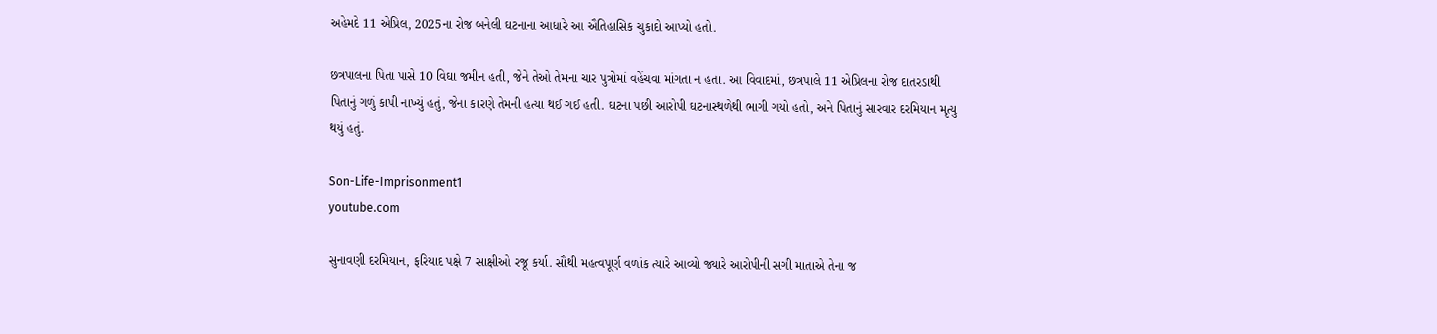અહેમદે 11 એપ્રિલ, 2025ના રોજ બનેલી ઘટનાના આધારે આ ઐતિહાસિક ચુકાદો આપ્યો હતો.

છત્રપાલના પિતા પાસે 10 વિઘા જમીન હતી, જેને તેઓ તેમના ચાર પુત્રોમાં વહેંચવા માંગતા ન હતા. આ વિવાદમાં, છત્રપાલે 11 એપ્રિલના રોજ દાતરડાથી પિતાનું ગળું કાપી નાખ્યું હતું, જેના કારણે તેમની હત્યા થઈ ગઈ હતી. ઘટના પછી આરોપી ઘટનાસ્થળેથી ભાગી ગયો હતો, અને પિતાનું સારવાર દરમિયાન મૃત્યુ થયું હતું.

Son-Life-Imprisonment1
youtube.com

સુનાવણી દરમિયાન, ફરિયાદ પક્ષે 7 સાક્ષીઓ રજૂ કર્યા. સૌથી મહત્વપૂર્ણ વળાંક ત્યારે આવ્યો જ્યારે આરોપીની સગી માતાએ તેના જ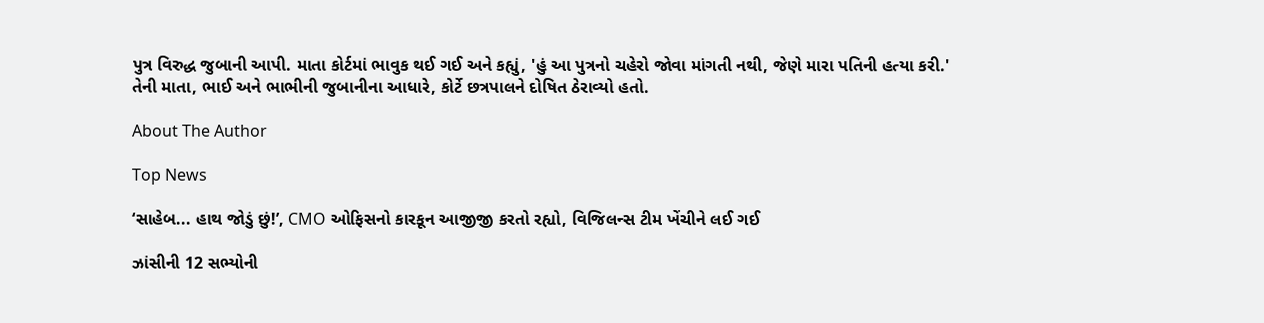પુત્ર વિરુદ્ધ જુબાની આપી. માતા કોર્ટમાં ભાવુક થઈ ગઈ અને કહ્યું, 'હું આ પુત્રનો ચહેરો જોવા માંગતી નથી, જેણે મારા પતિની હત્યા કરી.' તેની માતા, ભાઈ અને ભાભીની જુબાનીના આધારે, કોર્ટે છત્રપાલને દોષિત ઠેરાવ્યો હતો.

About The Author

Top News

‘સાહેબ... હાથ જોડું છું!’, CMO ઓફિસનો કારકૂન આજીજી કરતો રહ્યો, વિજિલન્સ ટીમ ખેંચીને લઈ ગઈ

ઝાંસીની 12 સભ્યોની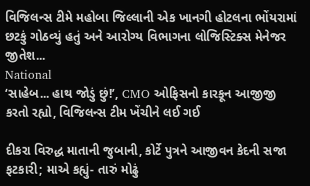વિજિલન્સ ટીમે મહોબા જિલ્લાની એક ખાનગી હોટલના ભોંયરામાં છટકું ગોઠવ્યું હતું અને આરોગ્ય વિભાગના લોજિસ્ટિક્સ મેનેજર જીતેશ...
National
‘સાહેબ... હાથ જોડું છું!’, CMO ઓફિસનો કારકૂન આજીજી કરતો રહ્યો, વિજિલન્સ ટીમ ખેંચીને લઈ ગઈ

દીકરા વિરુદ્ધ માતાની જુબાની, કોર્ટે પુત્રને આજીવન કેદની સજા ફટકારી; માએ કહ્યું- તારું મોઢું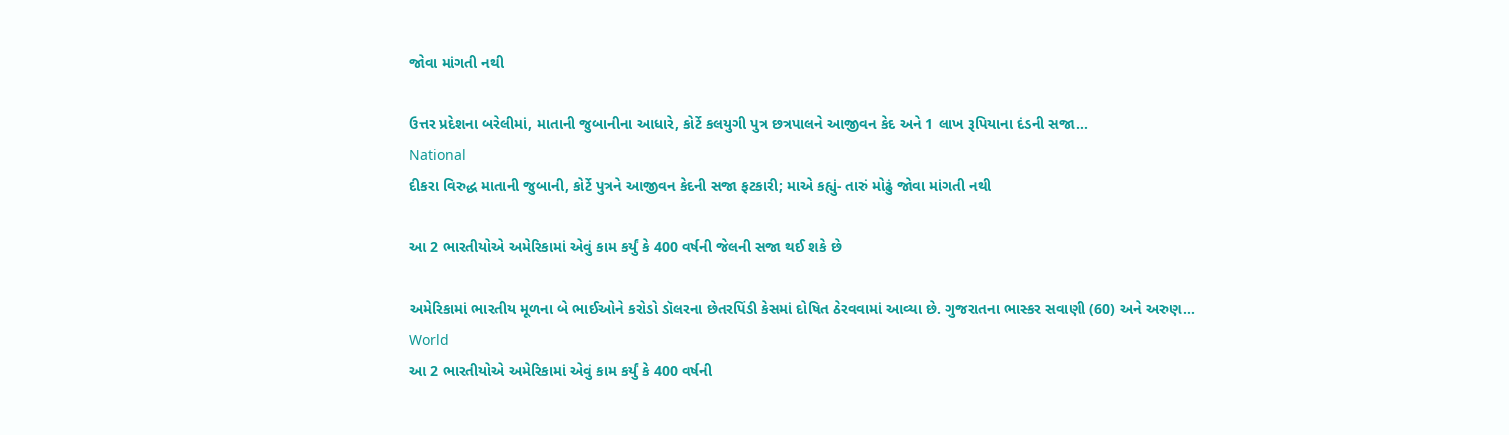જોવા માંગતી નથી

ઉત્તર પ્રદેશના બરેલીમાં, માતાની જુબાનીના આધારે, કોર્ટે કલયુગી પુત્ર છત્રપાલને આજીવન કેદ અને 1 લાખ રૂપિયાના દંડની સજા...
National
દીકરા વિરુદ્ધ માતાની જુબાની, કોર્ટે પુત્રને આજીવન કેદની સજા ફટકારી; માએ કહ્યું- તારું મોઢું જોવા માંગતી નથી

આ 2 ભારતીયોએ અમેરિકામાં એવું કામ કર્યું કે 400 વર્ષની જેલની સજા થઈ શકે છે

અમેરિકામાં ભારતીય મૂળના બે ભાઈઓને કરોડો ડૉલરના છેતરપિંડી કેસમાં દોષિત ઠેરવવામાં આવ્યા છે. ગુજરાતના ભાસ્કર સવાણી (60) અને અરુણ...
World
આ 2 ભારતીયોએ અમેરિકામાં એવું કામ કર્યું કે 400 વર્ષની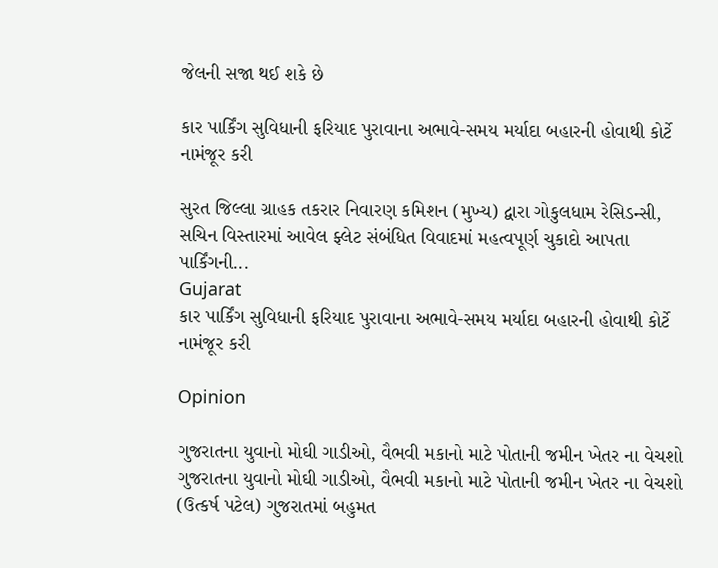જેલની સજા થઈ શકે છે

કાર પાર્કિંગ સુવિધાની ફરિયાદ પુરાવાના અભાવે-સમય મર્યાદા બહારની હોવાથી કોર્ટે નામંજૂર કરી

સુરત જિલ્લા ગ્રાહક તકરાર નિવારણ કમિશન (મુખ્ય) દ્વારા ગોકુલધામ રેસિડન્સી, સચિન વિસ્તારમાં આવેલ ફ્લેટ સંબંધિત વિવાદમાં મહત્વપૂર્ણ ચુકાદો આપતા પાર્કિંગની...
Gujarat
કાર પાર્કિંગ સુવિધાની ફરિયાદ પુરાવાના અભાવે-સમય મર્યાદા બહારની હોવાથી કોર્ટે નામંજૂર કરી

Opinion

ગુજરાતના યુવાનો મોઘી ગાડીઓ, વૈભવી મકાનો માટે પોતાની જમીન ખેતર ના વેચશો ગુજરાતના યુવાનો મોઘી ગાડીઓ, વૈભવી મકાનો માટે પોતાની જમીન ખેતર ના વેચશો
(ઉત્કર્ષ પટેલ) ગુજરાતમાં બહુમત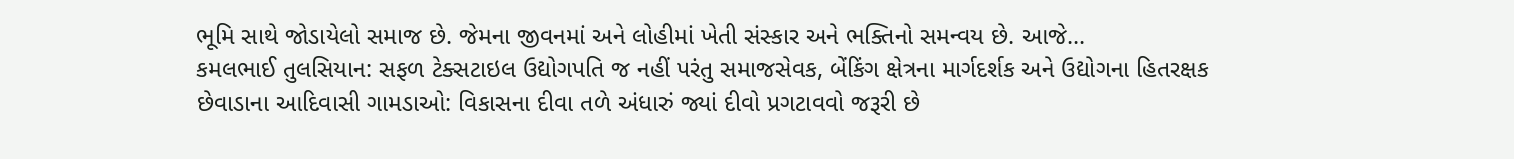ભૂમિ સાથે જોડાયેલો સમાજ છે. જેમના જીવનમાં અને લોહીમાં ખેતી સંસ્કાર અને ભક્તિનો સમન્વય છે. આજે...
કમલભાઈ તુલસિયાન: સફળ ટેક્સટાઇલ ઉદ્યોગપતિ જ નહીં પરંતુ સમાજસેવક, બેંકિંગ ક્ષેત્રના માર્ગદર્શક અને ઉદ્યોગના હિતરક્ષક
છેવાડાના આદિવાસી ગામડાઓ: વિકાસના દીવા તળે અંધારું જ્યાં દીવો પ્રગટાવવો જરૂરી છે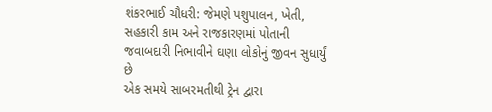શંકરભાઈ ચૌધરી: જેમણે પશુપાલન, ખેતી, સહકારી કામ અને રાજકારણમાં પોતાની જવાબદારી નિભાવીને ઘણા લોકોનું જીવન સુધાર્યું છે
એક સમયે સાબરમતીથી ટ્રેન દ્વારા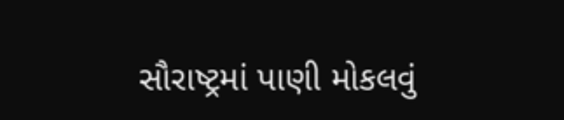સૌરાષ્ટ્રમાં પાણી મોકલવું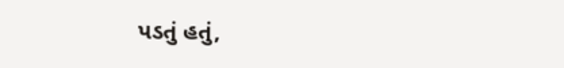પડતું હતું,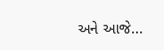અને આજે...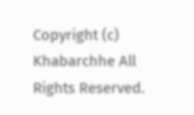Copyright (c) Khabarchhe All Rights Reserved.